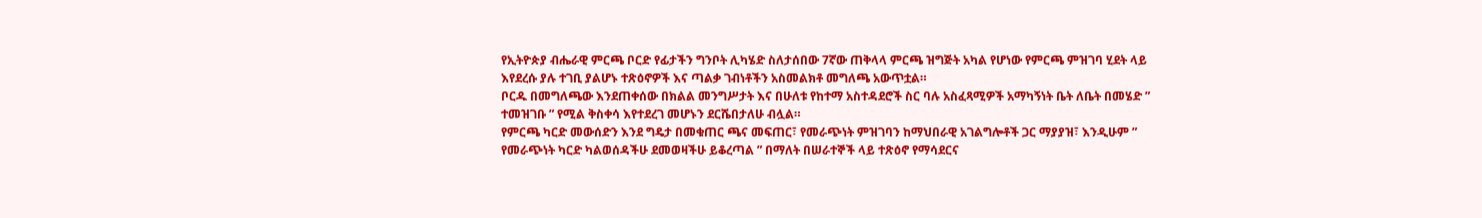የኢትዮጵያ ብሔራዊ ምርጫ ቦርድ የፊታችን ግንቦት ሊካሄድ ስለታሰበው 7ኛው ጠቅላላ ምርጫ ዝግጅት አካል የሆነው የምርጫ ምዝገባ ሂደት ላይ እየደረሱ ያሉ ተገቢ ያልሆኑ ተጽዕኖዎች እና ጣልቃ ገብነቶችን አስመልክቶ መግለጫ አውጥቷል።
ቦርዱ በመግለጫው እንደጠቀሰው በክልል መንግሥታት እና በሁለቱ የከተማ አስተዳደሮች ስር ባሉ አስፈጻሚዎች አማካኝነት ቤት ለቤት በመሄድ ” ተመዝገቡ ” የሚል ቅስቀሳ እየተደረገ መሆኑን ደርሼበታለሁ ብሏል።
የምርጫ ካርድ መውሰድን እንደ ግዴታ በመቁጠር ጫና መፍጠር፣ የመራጭነት ምዝገባን ከማህበራዊ አገልግሎቶች ጋር ማያያዝ፣ እንዲሁም ” የመራጭነት ካርድ ካልወሰዳችሁ ደመወዛችሁ ይቆረጣል ” በማለት በሠራተኞች ላይ ተጽዕኖ የማሳደርና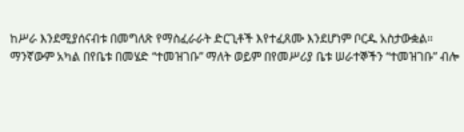ከሥራ እንደሚያሰናብቱ በመግለጽ የማስፈራራት ድርጊቶች እየተፈጸሙ እንደሆነም ቦርዱ አስታውቋል።
ማንኛውም አካል በየቤቱ በመሄድ “ተመዝገቡ” ማለት ወይም በየመሥሪያ ቤቱ ሠራተኞችን “ተመዝገቡ” ብሎ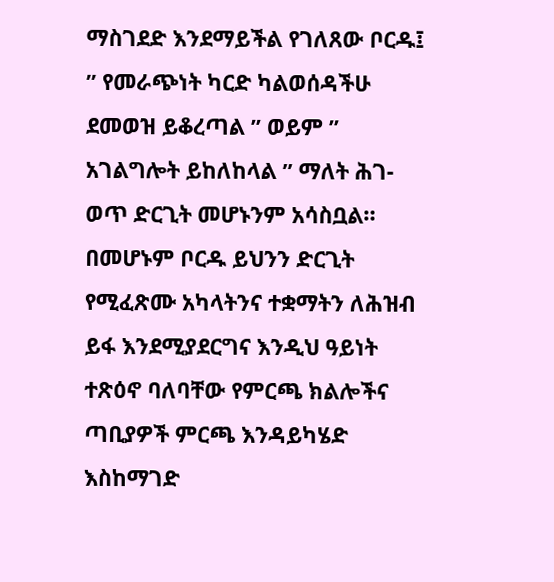ማስገደድ እንደማይችል የገለጸው ቦርዱ፤ ” የመራጭነት ካርድ ካልወሰዳችሁ ደመወዝ ይቆረጣል ” ወይም ” አገልግሎት ይከለከላል ” ማለት ሕገ-ወጥ ድርጊት መሆኑንም አሳስቧል።
በመሆኑም ቦርዱ ይህንን ድርጊት የሚፈጽሙ አካላትንና ተቋማትን ለሕዝብ ይፋ እንደሚያደርግና እንዲህ ዓይነት ተጽዕኖ ባለባቸው የምርጫ ክልሎችና ጣቢያዎች ምርጫ እንዳይካሄድ እስከማገድ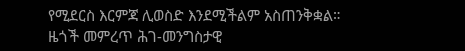የሚደርስ እርምጃ ሊወስድ እንደሚችልም አስጠንቅቋል።
ዜጎች መምረጥ ሕገ-መንግስታዊ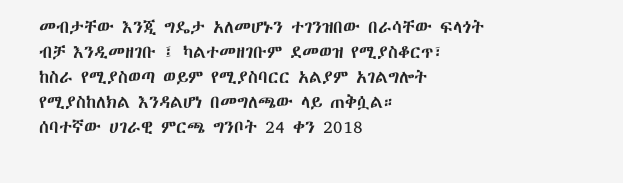መብታቸው እንጂ ግዴታ አለመሆኑን ተገንዝበው በራሳቸው ፍላጎት ብቻ እንዲመዘገቡ ፤ ካልተመዘገቡም ደመወዝ የሚያስቆርጥ፣ ከስራ የሚያስወጣ ወይም የሚያስባርር አልያም አገልግሎት የሚያስከለክል እንዳልሆነ በመግለጫው ላይ ጠቅሷል።
ሰባተኛው ሀገራዊ ምርጫ ግንቦት 24 ቀን 2018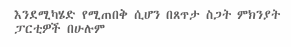እንደሚካሄድ የሚጠበቅ ሲሆን በጸጥታ ስጋት ምክንያት ፓርቲዎች በሁሉም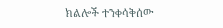ክልሎች ተንቀሳቅሰው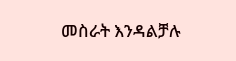መስራት እንዳልቻሉ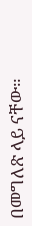በመግለጽ ላይ ናቸው።